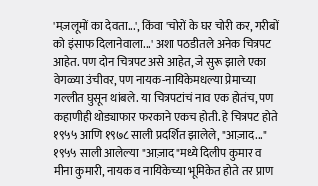'मज़लूमों का देवता...', किंवा 'चोरों के घर चोरी कर, गरीबों को इंसाफ दिलानेवाला...' अशा पठडीतले अनेक चित्रपट आहेत. पण दोन चित्रपट असे आहेत, जे सुरू झाले एका वेगळ्या उंचीवर, पण नायक-नायिकेमधल्या प्रेमाच्या गल्लीत घुसून थांबले. या चित्रपटांचं नाव एक होतंच, पण कहाणीही थोड्याफार फरकाने एकच होती. हे चित्रपट होते १९५५ आणि १९७८ साली प्रदर्शित झालेले, "आज़ाद..."
१९५५ साली आलेल्या "आज़ाद"मध्ये दिलीप कुमार व मीना कुमारी, नायक व नायिकेच्या भूमिकेत होते तर प्राण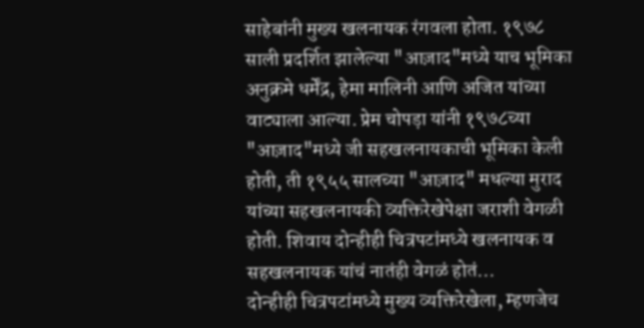साहेबांनी मुख्य खलनायक रंगवला होता. १९७८ साली प्रदर्शित झालेल्या "आज़ाद"मध्ये याच भूमिका अनुक्रमे धर्मेंद्र, हेमा मालिनी आणि अजित यांच्या वाट्याला आल्या. प्रेम चोपड़ा यांनी १९७८च्या "आज़ाद"मध्ये जी सहखलनायकाची भूमिका केली होती, ती १९५५ सालच्या "आज़ाद" मधल्या मुराद यांच्या सहखलनायकी व्यक्तिरेखेपेक्षा जराशी वेगळी होती. शिवाय दोन्हीही चित्रपटांमध्ये खलनायक व सहखलनायक यांचं नातंही वेगळं होतं...
दोन्हीही चित्रपटांमध्ये मुख्य व्यक्तिरेखेला, म्हणजेच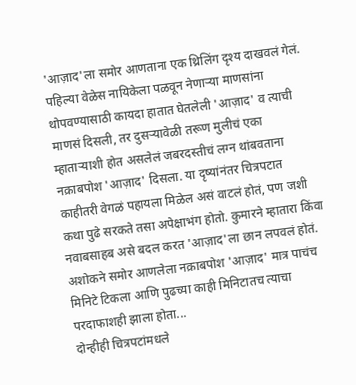'आज़ाद'ला समोर आणताना एक थ्रिलिंग दृश्य दाखवलं गेलं. पहिल्या वेळेस नायिकेला पळवून नेणाऱ्या माणसांना थोपवण्यासाठी कायदा हातात घेतलेली 'आज़ाद' व त्याची माणसं दिसली, तर दुसऱ्यावेळी तरूण मुलीचं एका म्हाताऱ्याशी होत असलेलं जबरदस्तीचं लग्न थांबवताना नक़ाबपोश 'आज़ाद' दिसला. या दृष्यांनंतर चित्रपटात काहीतरी वेगळं पहायला मिळेल असं वाटलं होतं, पण जशी कथा पुढे सरकते तसा अपेक्षाभंग होतो. कुमारने म्हातारा किंवा नवाबसाहब असे बदल करत 'आज़ाद'ला छान लपवलं होतं. अशोकने समोर आणलेला नक़ाबपोश 'आज़ाद' मात्र पाचंच मिनिटे टिकला आणि पुढच्या काही मिनिटातच त्याचा परदाफाशही झाला होता...
दोन्हीही चित्रपटांमधले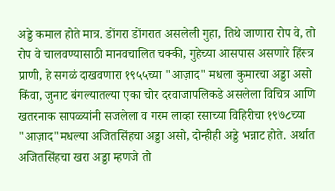अड्डे कमाल होते मात्र. डोंगरा डोंगरात असलेली गुहा, तिथे जाणारा रोप वे, तो रोप वे चालवण्यासाठी मानवचालित चक्की, गुहेच्या आसपास असणारे हिंस्त्र प्राणी, हे सगळं दाखवणारा १९५५च्या "आज़ाद" मधला कुमारचा अड्डा असो किंवा, जुनाट बंगल्यातल्या एका चोर दरवाजापलिकडे असलेला विचित्र आणि खतरनाक सापळ्यांनी सजलेला व गरम लाव्हा रसाच्या विहिरीचा १९७८च्या "आज़ाद"मधल्या अजितसिंहचा अड्डा असो, दोन्हीही अड्डे भन्नाट होते. अर्थात अजितसिंहचा खरा अड्डा म्हणजे तो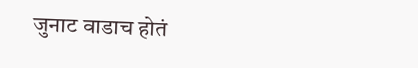जुनाट वाडाच होतं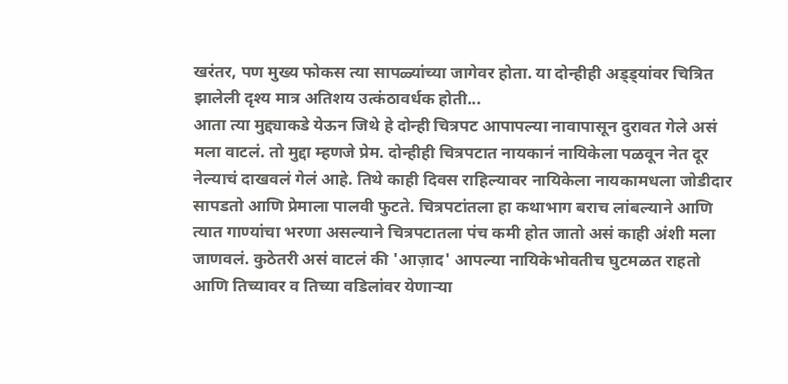खरंतर, पण मुख्य फोकस त्या सापळ्यांच्या जागेवर होता. या दोन्हीही अड्ड्यांवर चित्रित झालेली दृश्य मात्र अतिशय उत्कंठावर्धक होती...
आता त्या मुद्द्याकडे येऊन जिथे हे दोन्ही चित्रपट आपापल्या नावापासून दुरावत गेले असं मला वाटलं. तो मुद्दा म्हणजे प्रेम. दोन्हीही चित्रपटात नायकानं नायिकेला पळवून नेत दूर नेल्याचं दाखवलं गेलं आहे. तिथे काही दिवस राहिल्यावर नायिकेला नायकामधला जोडीदार सापडतो आणि प्रेमाला पालवी फुटते. चित्रपटांतला हा कथाभाग बराच लांबल्याने आणि त्यात गाण्यांचा भरणा असल्याने चित्रपटातला पंच कमी होत जातो असं काही अंशी मला जाणवलं. कुठेतरी असं वाटलं की 'आज़ाद' आपल्या नायिकेभोवतीच घुटमळत राहतो आणि तिच्यावर व तिच्या वडिलांवर येणाऱ्या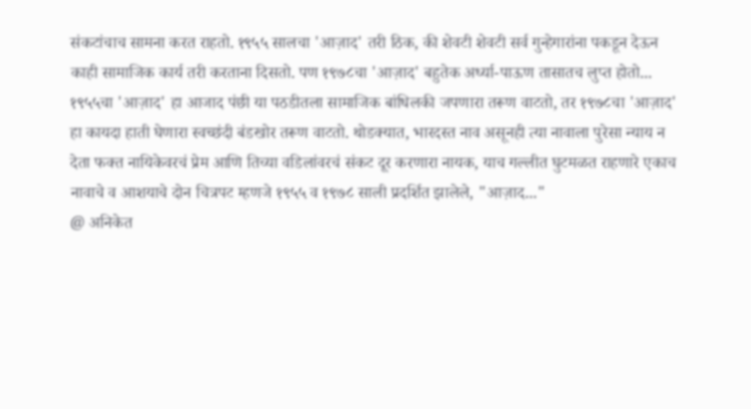संकटांचाच सामना करत राहतो. १९५५ सालचा 'आज़ाद' तरी ठिक, की शेवटी शेवटी सर्व गुन्हेगारांना पकडून देऊन काही सामाजिक कार्य तरी करताना दिसतो. पण १९७८चा 'आज़ाद' बहुतेक अर्ध्या-पाऊण तासातच लुप्त होतो...
१९५५चा 'आज़ाद' हा आजाद पंछी या पठडीतला सामाजिक बांधिलकी जपणारा तरूण वाटतो, तर १९७८चा 'आज़ाद' हा कायदा हाती घेणारा स्वच्छंदी बंडखोर तरूण वाटतो. थोडक्यात, भारदस्त नाव असूनही त्या नावाला पुरेसा न्याय न देता फक्त नायिकेवरचं प्रेम आणि तिच्या वडिलांवरचं संकट दूर करणारा नायक, याच गल्लीत घुटमळत राहणारे एकाच नावाचे व आशयाचे दोन चित्रपट म्हणजे १९५५ व १९७८ साली प्रदर्शित झालेले, "आज़ाद..."
@ अनिकेत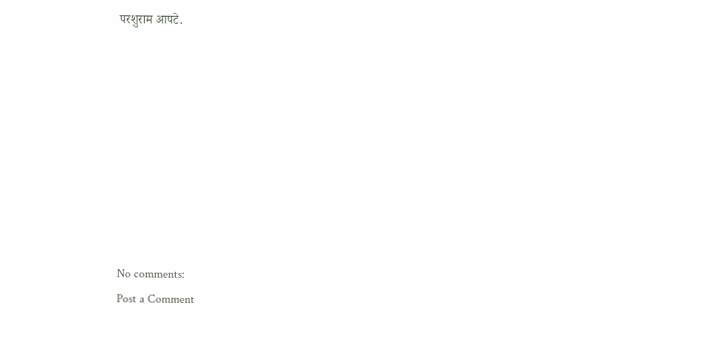परशुराम आपटे.









No comments:
Post a Comment